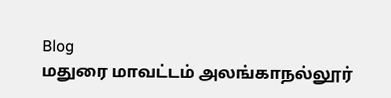Blog
மதுரை மாவட்டம் அலங்காநல்லூர்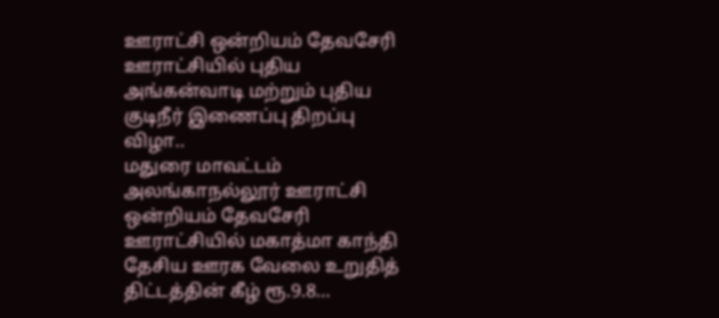ஊராட்சி ஒன்றியம் தேவசேரி ஊராட்சியில் புதிய அங்கன்வாடி மற்றும் புதிய குடிநீர் இணைப்பு திறப்பு விழா..
மதுரை மாவட்டம் அலங்காநல்லூர் ஊராட்சி ஒன்றியம் தேவசேரி ஊராட்சியில் மகாத்மா காந்தி தேசிய ஊரக வேலை உறுதித் திட்டத்தின் கீழ் ரூ.9.8…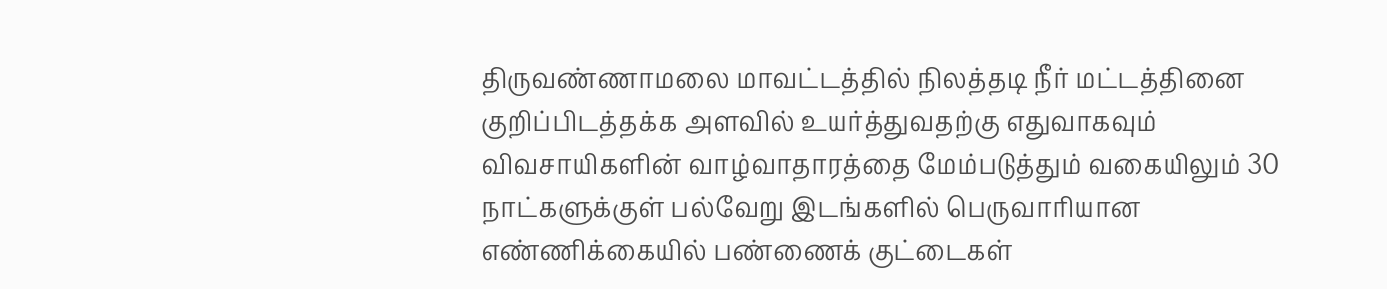திருவண்ணாமலை மாவட்டத்தில் நிலத்தடி நீர் மட்டத்தினை குறிப்பிடத்தக்க அளவில் உயர்த்துவதற்கு எதுவாகவும் விவசாயிகளின் வாழ்வாதாரத்தை மேம்படுத்தும் வகையிலும் 30 நாட்களுக்குள் பல்வேறு இடங்களில் பெருவாரியான எண்ணிக்கையில் பண்ணைக் குட்டைகள்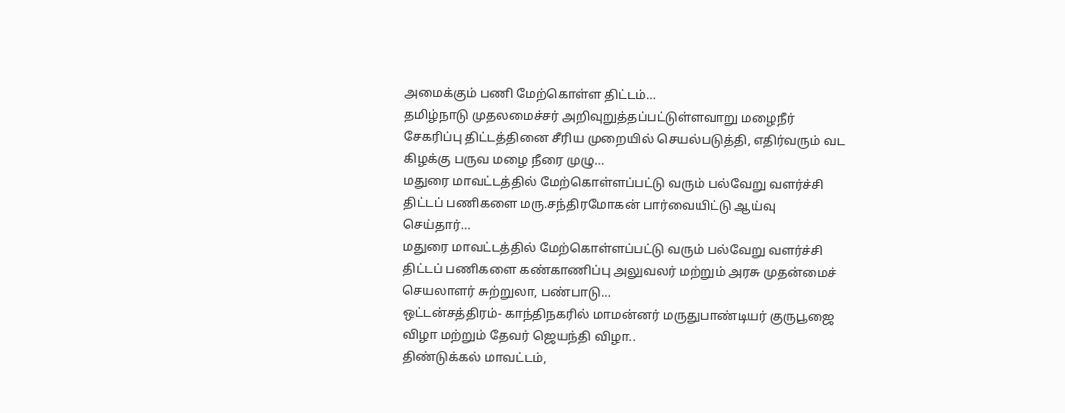அமைக்கும் பணி மேற்கொள்ள திட்டம்…
தமிழ்நாடு முதலமைச்சர் அறிவுறுத்தப்பட்டுள்ளவாறு மழைநீர் சேகரிப்பு திட்டத்தினை சீரிய முறையில் செயல்படுத்தி, எதிர்வரும் வட கிழக்கு பருவ மழை நீரை முழு…
மதுரை மாவட்டத்தில் மேற்கொள்ளப்பட்டு வரும் பல்வேறு வளர்ச்சி திட்டப் பணிகளை மரு.சந்திரமோகன் பார்வையிட்டு ஆய்வு செய்தார்…
மதுரை மாவட்டத்தில் மேற்கொள்ளப்பட்டு வரும் பல்வேறு வளர்ச்சி திட்டப் பணிகளை கண்காணிப்பு அலுவலர் மற்றும் அரசு முதன்மைச் செயலாளர் சுற்றுலா, பண்பாடு…
ஒட்டன்சத்திரம்- காந்திநகரில் மாமன்னர் மருதுபாண்டியர் குருபூஜை விழா மற்றும் தேவர் ஜெயந்தி விழா..
திண்டுக்கல் மாவட்டம்,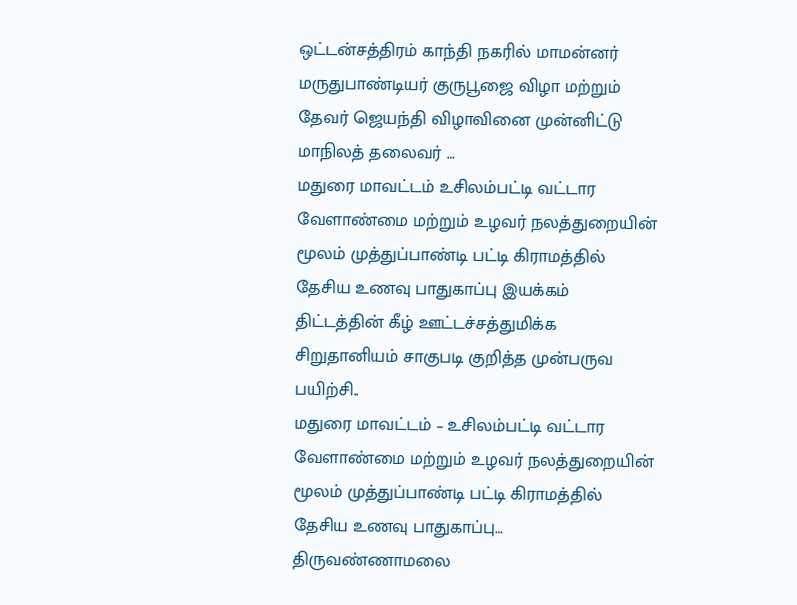ஒட்டன்சத்திரம் காந்தி நகரில் மாமன்னர் மருதுபாண்டியர் குருபூஜை விழா மற்றும் தேவர் ஜெயந்தி விழாவினை முன்னிட்டு மாநிலத் தலைவர் …
மதுரை மாவட்டம் உசிலம்பட்டி வட்டார வேளாண்மை மற்றும் உழவர் நலத்துறையின் மூலம் முத்துப்பாண்டி பட்டி கிராமத்தில் தேசிய உணவு பாதுகாப்பு இயக்கம் திட்டத்தின் கீழ் ஊட்டச்சத்துமிக்க சிறுதானியம் சாகுபடி குறித்த முன்பருவ பயிற்சி..
மதுரை மாவட்டம் – உசிலம்பட்டி வட்டார வேளாண்மை மற்றும் உழவர் நலத்துறையின் மூலம் முத்துப்பாண்டி பட்டி கிராமத்தில் தேசிய உணவு பாதுகாப்பு…
திருவண்ணாமலை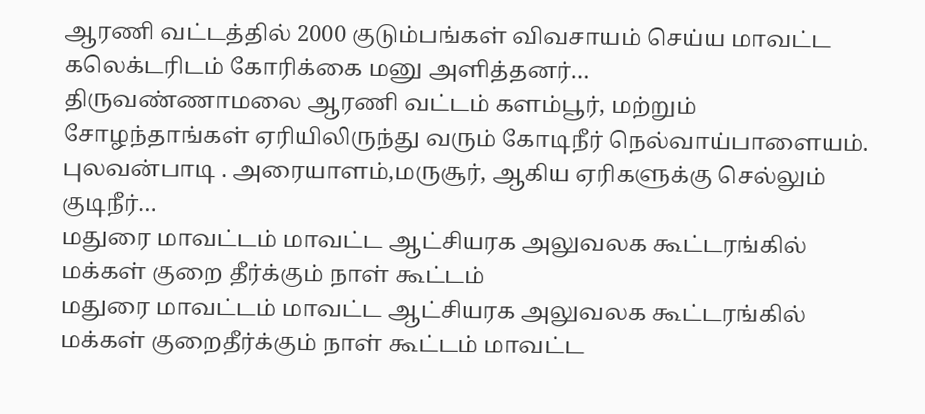ஆரணி வட்டத்தில் 2000 குடும்பங்கள் விவசாயம் செய்ய மாவட்ட கலெக்டரிடம் கோரிக்கை மனு அளித்தனர்…
திருவண்ணாமலை ஆரணி வட்டம் களம்பூர், மற்றும் சோழந்தாங்கள் ஏரியிலிருந்து வரும் கோடிநீர் நெல்வாய்பாளையம். புலவன்பாடி . அரையாளம்,மருசூர், ஆகிய ஏரிகளுக்கு செல்லும் குடிநீர்…
மதுரை மாவட்டம் மாவட்ட ஆட்சியரக அலுவலக கூட்டரங்கில் மக்கள் குறை தீர்க்கும் நாள் கூட்டம்
மதுரை மாவட்டம் மாவட்ட ஆட்சியரக அலுவலக கூட்டரங்கில் மக்கள் குறைதீர்க்கும் நாள் கூட்டம் மாவட்ட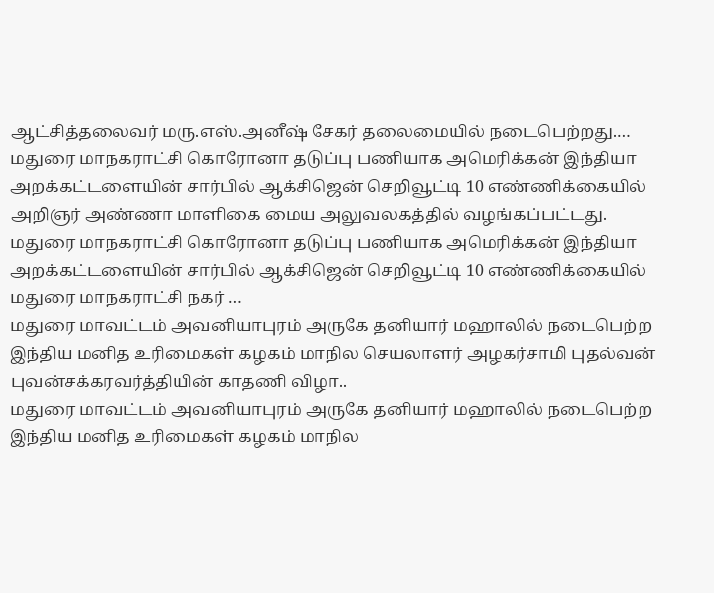ஆட்சித்தலைவர் மரு.எஸ்.அனீஷ் சேகர் தலைமையில் நடைபெற்றது.…
மதுரை மாநகராட்சி கொரோனா தடுப்பு பணியாக அமெரிக்கன் இந்தியா அறக்கட்டளையின் சார்பில் ஆக்சிஜென் செறிவூட்டி 10 எண்ணிக்கையில் அறிஞர் அண்ணா மாளிகை மைய அலுவலகத்தில் வழங்கப்பட்டது.
மதுரை மாநகராட்சி கொரோனா தடுப்பு பணியாக அமெரிக்கன் இந்தியா அறக்கட்டளையின் சார்பில் ஆக்சிஜென் செறிவூட்டி 10 எண்ணிக்கையில் மதுரை மாநகராட்சி நகர் …
மதுரை மாவட்டம் அவனியாபுரம் அருகே தனியார் மஹாலில் நடைபெற்ற இந்திய மனித உரிமைகள் கழகம் மாநில செயலாளர் அழகர்சாமி புதல்வன் புவன்சக்கரவர்த்தியின் காதணி விழா..
மதுரை மாவட்டம் அவனியாபுரம் அருகே தனியார் மஹாலில் நடைபெற்ற இந்திய மனித உரிமைகள் கழகம் மாநில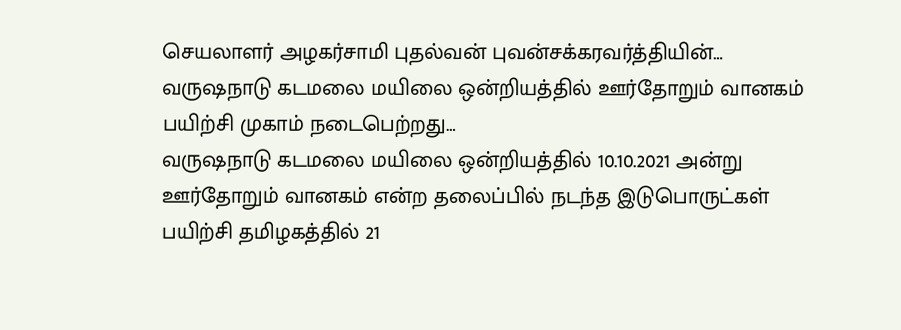செயலாளர் அழகர்சாமி புதல்வன் புவன்சக்கரவர்த்தியின்…
வருஷநாடு கடமலை மயிலை ஒன்றியத்தில் ஊர்தோறும் வானகம் பயிற்சி முகாம் நடைபெற்றது…
வருஷநாடு கடமலை மயிலை ஒன்றியத்தில் 10.10.2021 அன்று ஊர்தோறும் வானகம் என்ற தலைப்பில் நடந்த இடுபொருட்கள் பயிற்சி தமிழகத்தில் 21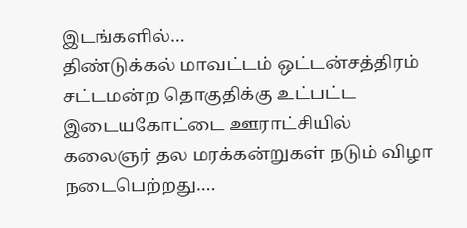இடங்களில்…
திண்டுக்கல் மாவட்டம் ஒட்டன்சத்திரம் சட்டமன்ற தொகுதிக்கு உட்பட்ட இடையகோட்டை ஊராட்சியில் கலைஞர் தல மரக்கன்றுகள் நடும் விழா நடைபெற்றது….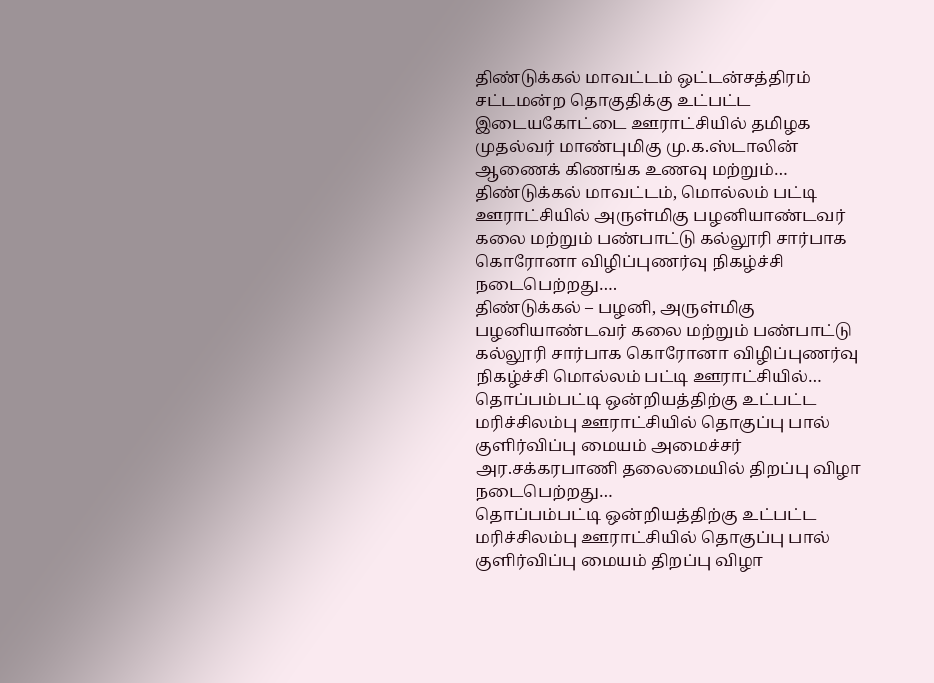திண்டுக்கல் மாவட்டம் ஒட்டன்சத்திரம் சட்டமன்ற தொகுதிக்கு உட்பட்ட இடையகோட்டை ஊராட்சியில் தமிழக முதல்வர் மாண்புமிகு மு.க.ஸ்டாலின் ஆணைக் கிணங்க உணவு மற்றும்…
திண்டுக்கல் மாவட்டம், மொல்லம் பட்டி ஊராட்சியில் அருள்மிகு பழனியாண்டவர் கலை மற்றும் பண்பாட்டு கல்லூரி சார்பாக கொரோனா விழிப்புணர்வு நிகழ்ச்சி நடைபெற்றது….
திண்டுக்கல் – பழனி, அருள்மிகு பழனியாண்டவர் கலை மற்றும் பண்பாட்டு கல்லூரி சார்பாக கொரோனா விழிப்புணர்வு நிகழ்ச்சி மொல்லம் பட்டி ஊராட்சியில்…
தொப்பம்பட்டி ஒன்றியத்திற்கு உட்பட்ட மரிச்சிலம்பு ஊராட்சியில் தொகுப்பு பால் குளிர்விப்பு மையம் அமைச்சர் அர.சக்கரபாணி தலைமையில் திறப்பு விழா நடைபெற்றது…
தொப்பம்பட்டி ஒன்றியத்திற்கு உட்பட்ட மரிச்சிலம்பு ஊராட்சியில் தொகுப்பு பால் குளிர்விப்பு மையம் திறப்பு விழா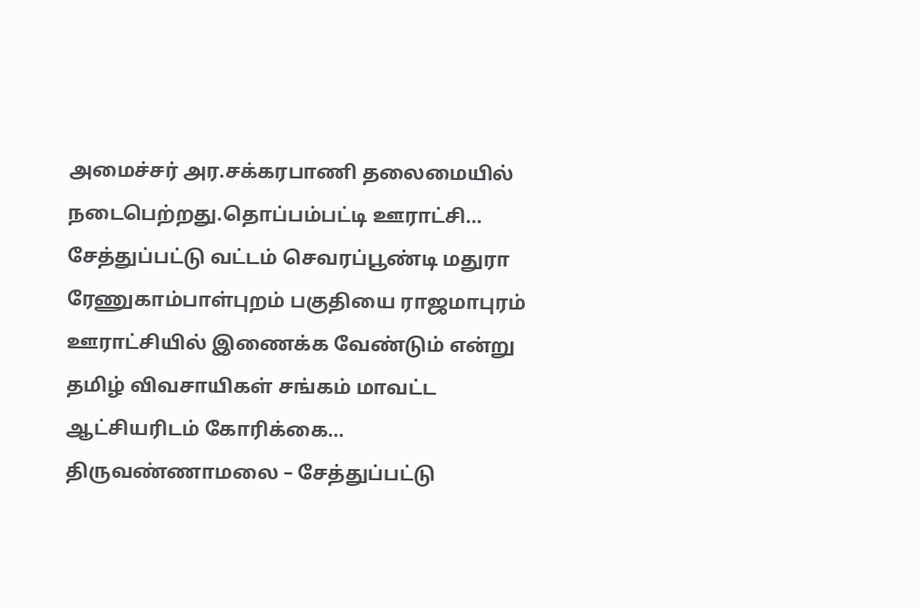அமைச்சர் அர.சக்கரபாணி தலைமையில் நடைபெற்றது.தொப்பம்பட்டி ஊராட்சி…
சேத்துப்பட்டு வட்டம் செவரப்பூண்டி மதுரா ரேணுகாம்பாள்புறம் பகுதியை ராஜமாபுரம் ஊராட்சியில் இணைக்க வேண்டும் என்று தமிழ் விவசாயிகள் சங்கம் மாவட்ட ஆட்சியரிடம் கோரிக்கை…
திருவண்ணாமலை – சேத்துப்பட்டு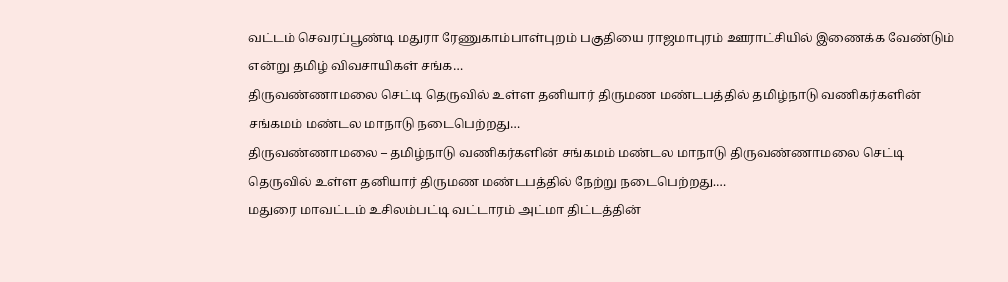வட்டம் செவரப்பூண்டி மதுரா ரேணுகாம்பாள்புறம் பகுதியை ராஜமாபுரம் ஊராட்சியில் இணைக்க வேண்டும் என்று தமிழ் விவசாயிகள் சங்க…
திருவண்ணாமலை செட்டி தெருவில் உள்ள தனியார் திருமண மண்டபத்தில் தமிழ்நாடு வணிகர்களின் சங்கமம் மண்டல மாநாடு நடைபெற்றது…
திருவண்ணாமலை – தமிழ்நாடு வணிகர்களின் சங்கமம் மண்டல மாநாடு திருவண்ணாமலை செட்டி தெருவில் உள்ள தனியார் திருமண மண்டபத்தில் நேற்று நடைபெற்றது.…
மதுரை மாவட்டம் உசிலம்பட்டி வட்டாரம் அட்மா திட்டத்தின்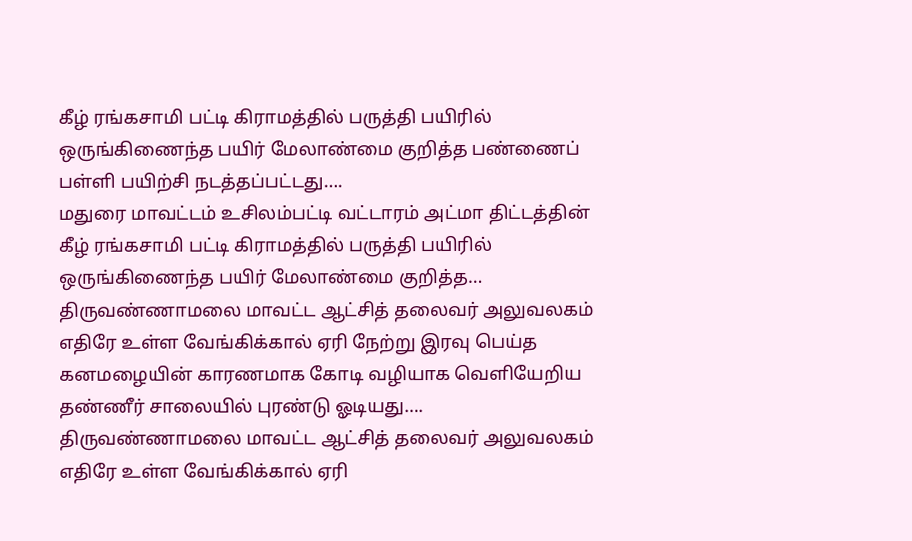கீழ் ரங்கசாமி பட்டி கிராமத்தில் பருத்தி பயிரில் ஒருங்கிணைந்த பயிர் மேலாண்மை குறித்த பண்ணைப் பள்ளி பயிற்சி நடத்தப்பட்டது….
மதுரை மாவட்டம் உசிலம்பட்டி வட்டாரம் அட்மா திட்டத்தின் கீழ் ரங்கசாமி பட்டி கிராமத்தில் பருத்தி பயிரில் ஒருங்கிணைந்த பயிர் மேலாண்மை குறித்த…
திருவண்ணாமலை மாவட்ட ஆட்சித் தலைவர் அலுவலகம் எதிரே உள்ள வேங்கிக்கால் ஏரி நேற்று இரவு பெய்த கனமழையின் காரணமாக கோடி வழியாக வெளியேறிய தண்ணீர் சாலையில் புரண்டு ஓடியது….
திருவண்ணாமலை மாவட்ட ஆட்சித் தலைவர் அலுவலகம் எதிரே உள்ள வேங்கிக்கால் ஏரி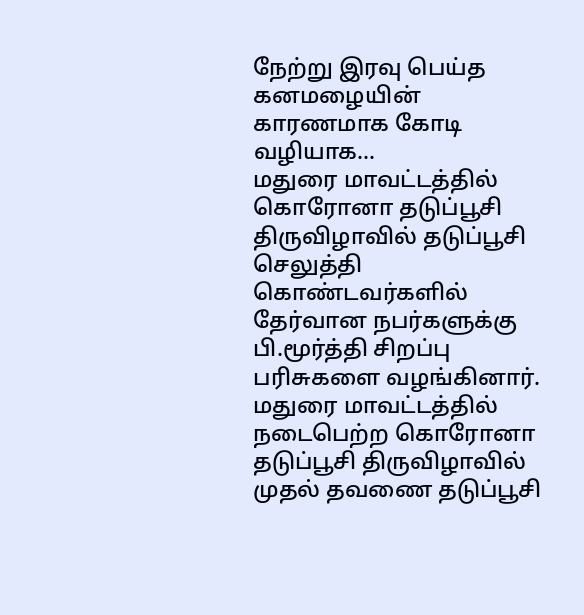நேற்று இரவு பெய்த கனமழையின் காரணமாக கோடி வழியாக…
மதுரை மாவட்டத்தில் கொரோனா தடுப்பூசி திருவிழாவில் தடுப்பூசி செலுத்தி கொண்டவர்களில் தேர்வான நபர்களுக்கு பி.மூர்த்தி சிறப்பு பரிசுகளை வழங்கினார்.
மதுரை மாவட்டத்தில் நடைபெற்ற கொரோனா தடுப்பூசி திருவிழாவில் முதல் தவணை தடுப்பூசி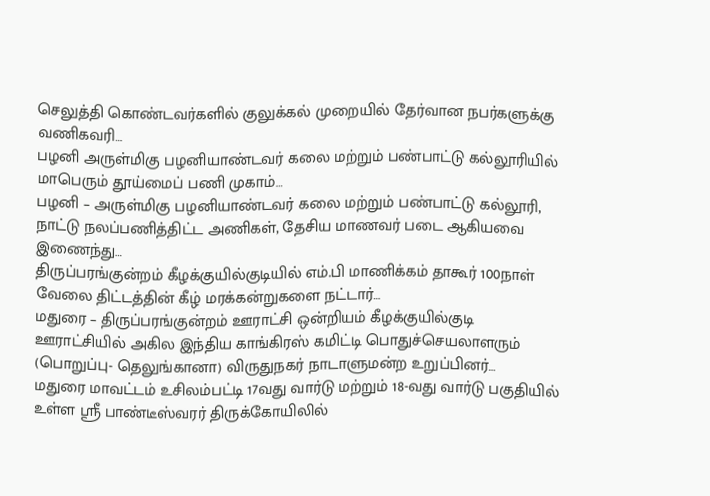செலுத்தி கொண்டவர்களில் குலுக்கல் முறையில் தேர்வான நபர்களுக்கு வணிகவரி…
பழனி அருள்மிகு பழனியாண்டவர் கலை மற்றும் பண்பாட்டு கல்லூரியில் மாபெரும் தூய்மைப் பணி முகாம்…
பழனி – அருள்மிகு பழனியாண்டவர் கலை மற்றும் பண்பாட்டு கல்லூரி, நாட்டு நலப்பணித்திட்ட அணிகள், தேசிய மாணவர் படை ஆகியவை இணைந்து…
திருப்பரங்குன்றம் கீழக்குயில்குடியில் எம்.பி மாணிக்கம் தாகூர் 100நாள் வேலை திட்டத்தின் கீழ் மரக்கன்றுகளை நட்டார்…
மதுரை – திருப்பரங்குன்றம் ஊராட்சி ஒன்றியம் கீழக்குயில்குடி ஊராட்சியில் அகில இந்திய காங்கிரஸ் கமிட்டி பொதுச்செயலாளரும் (பொறுப்பு- தெலுங்கானா) விருதுநகர் நாடாளுமன்ற உறுப்பினர்…
மதுரை மாவட்டம் உசிலம்பட்டி 17வது வார்டு மற்றும் 18-வது வார்டு பகுதியில் உள்ள ஸ்ரீ பாண்டீஸ்வரர் திருக்கோயிலில்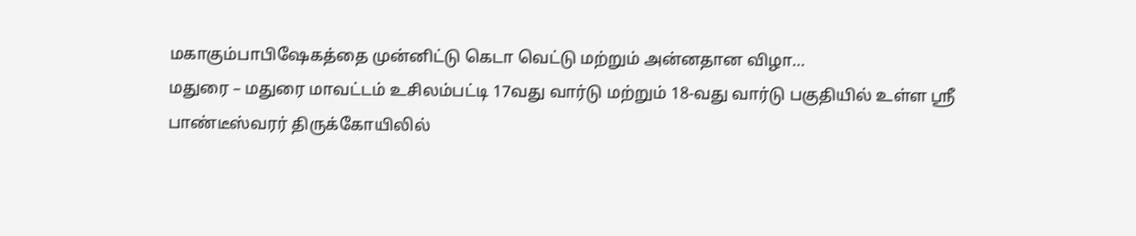மகாகும்பாபிஷேகத்தை முன்னிட்டு கெடா வெட்டு மற்றும் அன்னதான விழா…
மதுரை – மதுரை மாவட்டம் உசிலம்பட்டி 17வது வார்டு மற்றும் 18-வது வார்டு பகுதியில் உள்ள ஸ்ரீ பாண்டீஸ்வரர் திருக்கோயிலில்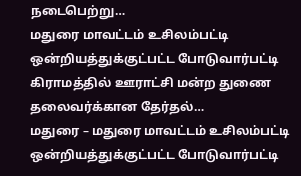நடைபெற்று…
மதுரை மாவட்டம் உசிலம்பட்டி ஒன்றியத்துக்குட்பட்ட போடுவார்பட்டி கிராமத்தில் ஊராட்சி மன்ற துணை தலைவர்க்கான தேர்தல்…
மதுரை – மதுரை மாவட்டம் உசிலம்பட்டி ஒன்றியத்துக்குட்பட்ட போடுவார்பட்டி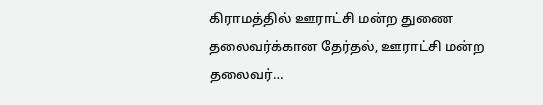கிராமத்தில் ஊராட்சி மன்ற துணை தலைவர்க்கான தேர்தல், ஊராட்சி மன்ற தலைவர்…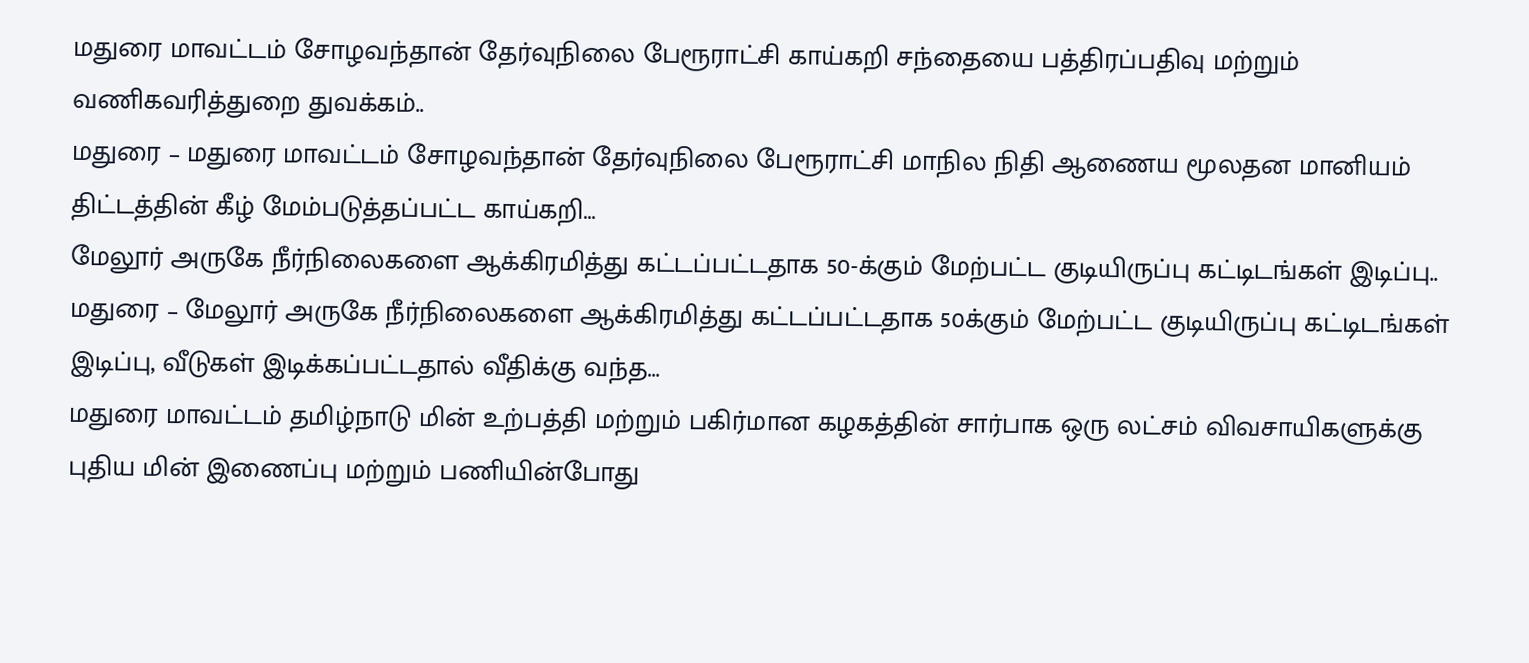மதுரை மாவட்டம் சோழவந்தான் தேர்வுநிலை பேரூராட்சி காய்கறி சந்தையை பத்திரப்பதிவு மற்றும் வணிகவரித்துறை துவக்கம்..
மதுரை – மதுரை மாவட்டம் சோழவந்தான் தேர்வுநிலை பேரூராட்சி மாநில நிதி ஆணைய மூலதன மானியம் திட்டத்தின் கீழ் மேம்படுத்தப்பட்ட காய்கறி…
மேலூர் அருகே நீர்நிலைகளை ஆக்கிரமித்து கட்டப்பட்டதாக 50-க்கும் மேற்பட்ட குடியிருப்பு கட்டிடங்கள் இடிப்பு..
மதுரை – மேலூர் அருகே நீர்நிலைகளை ஆக்கிரமித்து கட்டப்பட்டதாக 50க்கும் மேற்பட்ட குடியிருப்பு கட்டிடங்கள் இடிப்பு, வீடுகள் இடிக்கப்பட்டதால் வீதிக்கு வந்த…
மதுரை மாவட்டம் தமிழ்நாடு மின் உற்பத்தி மற்றும் பகிர்மான கழகத்தின் சார்பாக ஒரு லட்சம் விவசாயிகளுக்கு புதிய மின் இணைப்பு மற்றும் பணியின்போது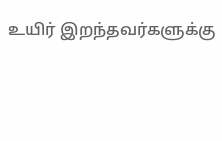உயிர் இறந்தவர்களுக்கு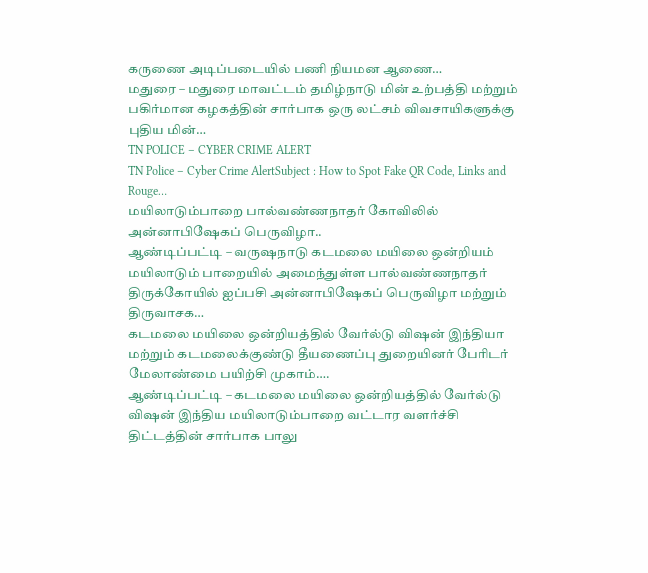கருணை அடிப்படையில் பணி நியமன ஆணை…
மதுரை – மதுரை மாவட்டம் தமிழ்நாடு மின் உற்பத்தி மற்றும் பகிர்மான கழகத்தின் சார்பாக ஒரு லட்சம் விவசாயிகளுக்கு புதிய மின்…
TN POLICE – CYBER CRIME ALERT
TN Police – Cyber Crime AlertSubject : How to Spot Fake QR Code, Links and Rouge…
மயிலாடும்பாறை பால்வண்ணநாதர் கோவிலில் அன்னாபிஷேகப் பெருவிழா..
ஆண்டிப்பட்டி – வருஷநாடு கடமலை மயிலை ஒன்றியம் மயிலாடும் பாறையில் அமைந்துள்ள பால்வண்ணநாதர் திருக்கோயில் ஐப்பசி அன்னாபிஷேகப் பெருவிழா மற்றும் திருவாசக…
கடமலை மயிலை ஒன்றியத்தில் வேர்ல்டு விஷன் இந்தியா மற்றும் கடமலைக்குண்டு தீயணைப்பு துறையினர் பேரிடர் மேலாண்மை பயிற்சி முகாம்….
ஆண்டிப்பட்டி – கடமலை மயிலை ஒன்றியத்தில் வேர்ல்டு விஷன் இந்திய மயிலாடும்பாறை வட்டார வளர்ச்சி திட்டத்தின் சார்பாக பாலு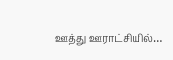ஊத்து ஊராட்சியில்…